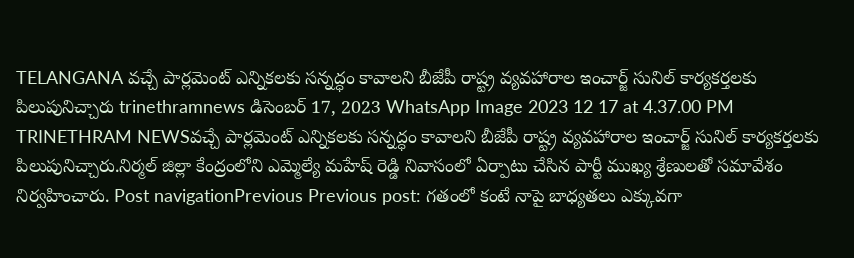TELANGANA వచ్చే పార్లమెంట్ ఎన్నికలకు సన్నద్ధం కావాలని బీజేపీ రాష్ట్ర వ్యవహారాల ఇంచార్జ్ సునిల్ కార్యకర్తలకు పిలుపునిచ్చారు trinethramnews డిసెంబర్ 17, 2023 WhatsApp Image 2023 12 17 at 4.37.00 PM TRINETHRAM NEWSవచ్చే పార్లమెంట్ ఎన్నికలకు సన్నద్ధం కావాలని బీజేపీ రాష్ట్ర వ్యవహారాల ఇంచార్జ్ సునిల్ కార్యకర్తలకు పిలుపునిచ్చారు.నిర్మల్ జిల్లా కేంద్రంలోని ఎమ్మెల్యే మహేష్ రెడ్డి నివాసంలో ఏర్పాటు చేసిన పార్టీ ముఖ్య శ్రేణులతో సమావేశం నిర్వహించారు. Post navigationPrevious Previous post: గతంలో కంటే నాపై బాధ్యతలు ఎక్కువగా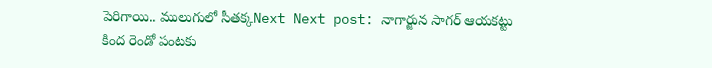పెరిగాయి.. ములుగులో సీతక్కNext Next post: నాగార్జున సాగర్ ఆయకట్టు కింద రెండో పంటకు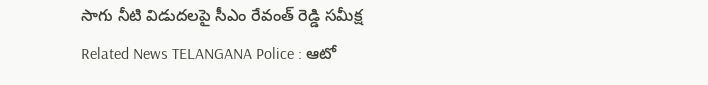సాగు నీటి విడుదలపై సీఎం రేవంత్ రెడ్డి సమీక్ష Related News TELANGANA Police : ఆటో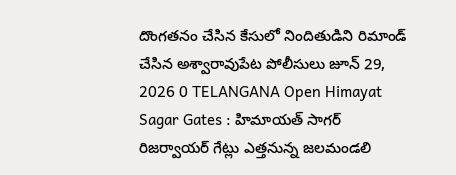దొంగతనం చేసిన కేసులో నిందితుడిని రిమాండ్ చేసిన అశ్వారావుపేట పోలీసులు జూన్ 29, 2026 0 TELANGANA Open Himayat Sagar Gates : హిమాయత్ సాగర్ రిజర్వాయర్ గేట్లు ఎత్తనున్న జలమండలి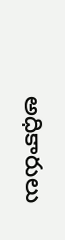అధికారులు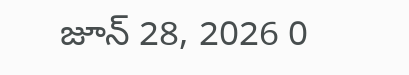జూన్ 28, 2026 0